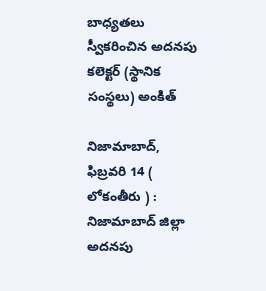బాధ్యతలు స్వీకరించిన అదనపు కలెక్టర్ (స్థానిక సంస్థలు) అంకిత్

నిజామాబాద్, ఫిబ్రవరి 14 ( లోకంతీరు ) : నిజామాబాద్ జిల్లా అదనపు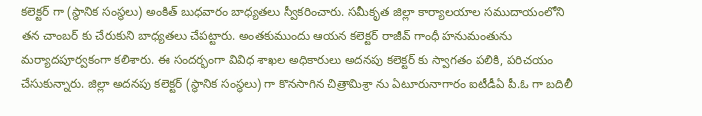కలెక్టర్ గా (స్థానిక సంస్థలు) అంకిత్ బుధవారం బాధ్యతలు స్వీకరించారు. సమీకృత జిల్లా కార్యాలయాల సముదాయంలోని తన చాంబర్ కు చేరుకుని బాధ్యతలు చేపట్టారు. అంతకుముందు ఆయన కలెక్టర్ రాజీవ్ గాంధీ హనుమంతును మర్యాదపూర్వకంగా కలిశారు. ఈ సందర్భంగా వివిధ శాఖల అధికారులు అదనపు కలెక్టర్ కు స్వాగతం పలికి, పరిచయం చేసుకున్నారు. జిల్లా అదనపు కలెక్టర్ (స్థానిక సంస్థలు) గా కొనసాగిన చిత్రామిశ్రా ను ఏటూరునాగారం ఐటీడీఏ పీ.ఓ గా బదిలీ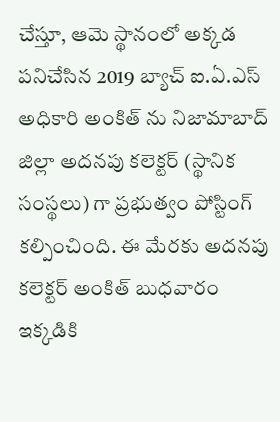చేస్తూ, ఆమె స్థానంలో అక్కడ పనిచేసిన 2019 బ్యాచ్ ఐ.ఏ.ఎస్ అధికారి అంకిత్ ను నిజామాబాద్ జిల్లా అదనపు కలెక్టర్ (స్థానిక సంస్థలు) గా ప్రభుత్వం పోస్టింగ్ కల్పించింది. ఈ మేరకు అదనపు కలెక్టర్ అంకిత్ బుధవారం ఇక్కడికి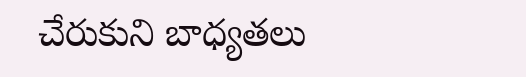చేరుకుని బాధ్యతలు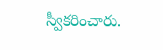స్వీకరించారు.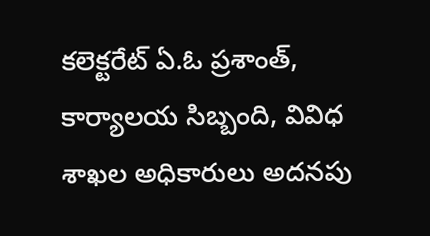కలెక్టరేట్ ఏ.ఓ ప్రశాంత్, కార్యాలయ సిబ్బంది, వివిధ శాఖల అధికారులు అదనపు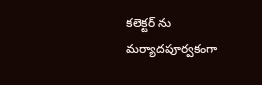కలెక్టర్ ను మర్యాదపూర్వకంగా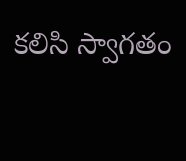కలిసి స్వాగతం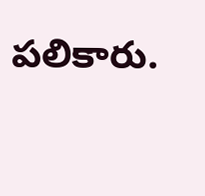పలికారు.